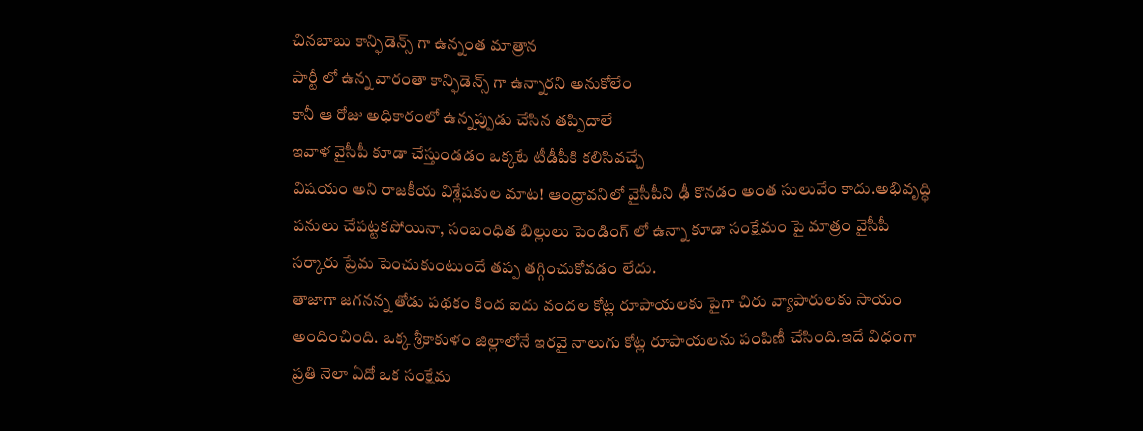చినబాబు కాన్ఫిడెన్స్ గా ఉన్నంత మాత్రాన
పార్టీ లో ఉన్న వారంతా కాన్ఫిడెన్స్ గా ఉన్నారని అనుకోలేం
కానీ ఆ రోజు అధికారంలో ఉన్నప్పుడు చేసిన తప్పిదాలే
ఇవాళ వైసీపీ కూడా చేస్తుండడం ఒక్కటే టీడీపీకి కలిసివచ్చే
విషయం అని రాజకీయ విశ్లేషకుల మాట! ఆంధ్రావనిలో వైసీపీని ఢీ కొనడం అంత సులువేం కాదు.అభివృద్ధి పనులు చేపట్టకపోయినా, సంబంధిత బిల్లులు పెండింగ్ లో ఉన్నా కూడా సంక్షేమం పై మాత్రం వైసీపీ సర్కారు ప్రేమ పెంచుకుంటుందే తప్ప తగ్గించుకోవడం లేదు.
తాజాగా జగనన్న తోడు పథకం కింద ఐదు వందల కోట్ల రూపాయలకు పైగా చిరు వ్యాపారులకు సాయం అందించింది. ఒక్క శ్రీకాకుళం జిల్లాలోనే ఇరవై నాలుగు కోట్ల రూపాయలను పంపిణీ చేసింది.ఇదే విధంగా ప్రతి నెలా ఏదో ఒక సంక్షేమ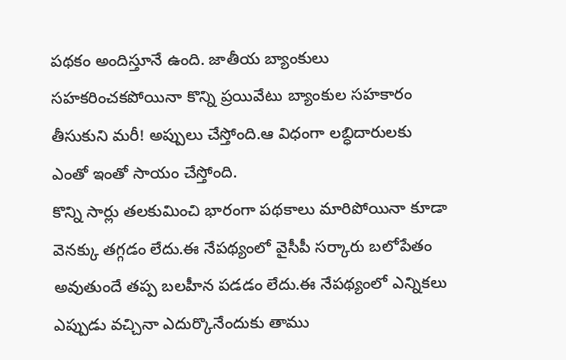పథకం అందిస్తూనే ఉంది. జాతీయ బ్యాంకులు సహకరించకపోయినా కొన్ని ప్రయివేటు బ్యాంకుల సహకారం తీసుకుని మరీ! అప్పులు చేస్తోంది.ఆ విధంగా లబ్ధిదారులకు ఎంతో ఇంతో సాయం చేస్తోంది.
కొన్ని సార్లు తలకుమించి భారంగా పథకాలు మారిపోయినా కూడా వెనక్కు తగ్గడం లేదు.ఈ నేపథ్యంలో వైసీపీ సర్కారు బలోపేతం అవుతుందే తప్ప బలహీన పడడం లేదు.ఈ నేపథ్యంలో ఎన్నికలు ఎప్పుడు వచ్చినా ఎదుర్కొనేందుకు తాము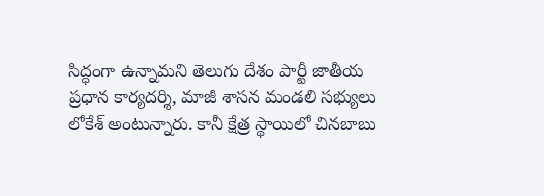సిద్ధంగా ఉన్నామని తెలుగు దేశం పార్టీ జాతీయ ప్రధాన కార్యదర్శి, మాజీ శాసన మండలి సభ్యులు లోకేశ్ అంటున్నారు. కానీ క్షేత్ర స్థాయిలో చినబాబు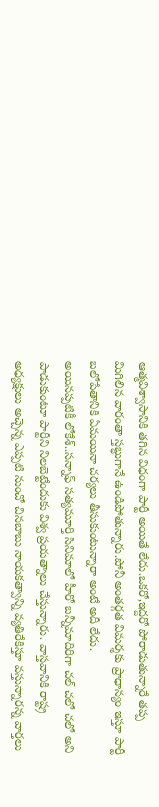ఆత్మవిశ్వాసానికి తగిన విధంగా పార్టీ అయితే లేదు.ఒకరో,ఇద్దరో పోరాడుతున్నారే తప్ప మిగిలిన వారంతా స్తబ్ధుగానే ఉండిపోతున్నారు.పోనీ అంతర్గత విమర్శకు ప్రాధాన్యం ఇస్తూ పార్టీ బలోపేతానికి ఏమయినా చర్యలు తీసుకుంటున్నారా అంటే అదీ లేదు.
అయినప్పటికీ లోకేశ్..సన్నాఫ్ సత్యమూర్తి సినిమాలో హీరో బన్నీమాదిరిగా చల్ చలో చలో అని పాడుకుంటూ పార్టీని నిలబెట్టేందుకు విశ్వ ప్రయత్నాలు చేస్తున్నారు. వాస్తవానికి రాష్ట్ర అధ్యక్షులు అచ్చెన్న ఎప్పటి నుంచో చినబాబు నాయకత్వాన్ని వ్యతిరేకిస్తూ వస్తున్నారన్న వార్తలు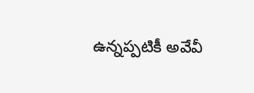ఉన్నప్పటికీ అవేవీ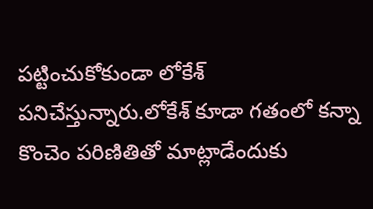పట్టించుకోకుండా లోకేశ్ పనిచేస్తున్నారు.లోకేశ్ కూడా గతంలో కన్నా కొంచెం పరిణితితో మాట్లాడేందుకు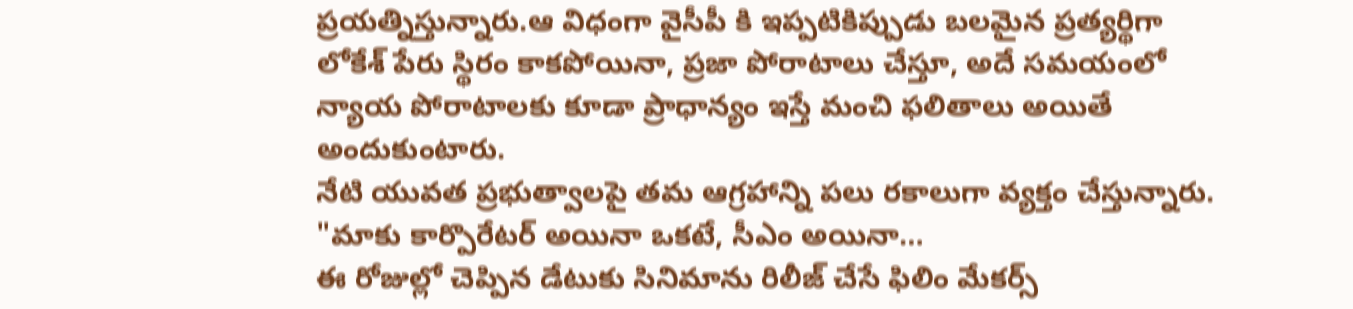ప్రయత్నిస్తున్నారు.ఆ విధంగా వైసీపీ కి ఇప్పటికిప్పుడు బలమైన ప్రత్యర్థిగా లోకేశ్ పేరు స్థిరం కాకపోయినా, ప్రజా పోరాటాలు చేస్తూ, అదే సమయంలో న్యాయ పోరాటాలకు కూడా ప్రాధాన్యం ఇస్తే మంచి ఫలితాలు అయితే అందుకుంటారు.
నేటి యువత ప్రభుత్వాలపై తమ ఆగ్రహాన్ని పలు రకాలుగా వ్యక్తం చేస్తున్నారు. "మాకు కార్పొరేటర్ అయినా ఒకటే, సీఎం అయినా…
ఈ రోజుల్లో చెప్పిన డేటుకు సినిమాను రిలీజ్ చేసే ఫిలిం మేకర్స్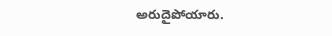అరుదైపోయారు.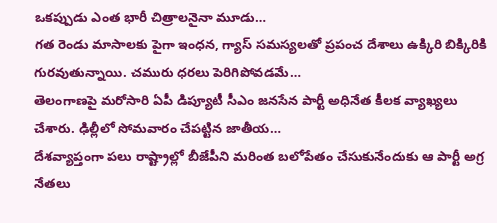ఒకప్పుడు ఎంత భారీ చిత్రాలనైనా మూడు…
గత రెండు మాసాలకు పైగా ఇంధన, గ్యాస్ సమస్యలతో ప్రపంచ దేశాలు ఉక్కిరి బిక్కిరికి గురవుతున్నాయి. చమురు ధరలు పెరిగిపోవడమే…
తెలంగాణపై మరోసారి ఏపీ డిప్యూటీ సీఎం జనసేన పార్టీ అధినేత కీలక వ్యాఖ్యలు చేశారు. ఢిల్లీలో సోమవారం చేపట్టిన జాతీయ…
దేశవ్యాప్తంగా పలు రాష్ట్రాల్లో బీజేపీని మరింత బలోపేతం చేసుకునేందుకు ఆ పార్టీ అగ్ర నేతలు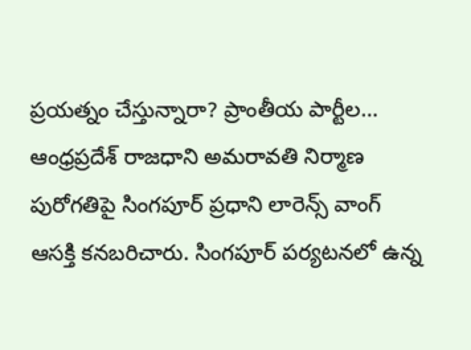ప్రయత్నం చేస్తున్నారా? ప్రాంతీయ పార్టీల…
ఆంధ్రప్రదేశ్ రాజధాని అమరావతి నిర్మాణ పురోగతిపై సింగపూర్ ప్రధాని లారెన్స్ వాంగ్ ఆసక్తి కనబరిచారు. సింగపూర్ పర్యటనలో ఉన్న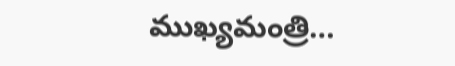ముఖ్యమంత్రి…